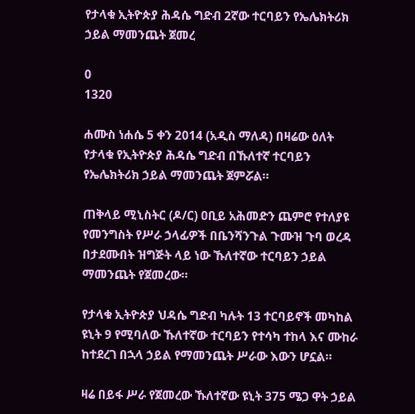የታላቁ ኢትዮጵያ ሕዳሴ ግድብ 2ኛው ተርባይን የኤሌክትሪክ ኃይል ማመንጨት ጀመረ

0
1320

ሐሙስ ነሐሴ 5 ቀን 2014 (አዲስ ማለዳ) በዛሬው ዕለት የታላቁ የኢትዮጵያ ሕዳሴ ግድብ በኹለተኛ ተርባይን የኤሌክትሪክ ኃይል ማመንጨት ጀምሯል።

ጠቅላይ ሚኒስትር (ዶ/ር) ዐቢይ አሕመድን ጨምሮ የተለያዩ የመንግስት የሥራ ኃላፊዎች በቤንሻንጉል ጉሙዝ ጉባ ወረዳ በታደሙበት ዝግጅት ላይ ነው ኹለተኛው ተርባይን ኃይል ማመንጨት የጀመረው።

የታላቁ ኢትዮጵያ ህዳሴ ግድብ ካሉት 13 ተርባይኖች መካከል ዩኒት 9 የሚባለው ኹለተኛው ተርባይን የተሳካ ተከላ እና ሙከራ ከተደረገ በኋላ ኃይል የማመንጨት ሥራው እውን ሆኗል።

ዛሬ በይፋ ሥራ የጀመረው ኹለተኛው ዩኒት 375 ሜጋ ዋት ኃይል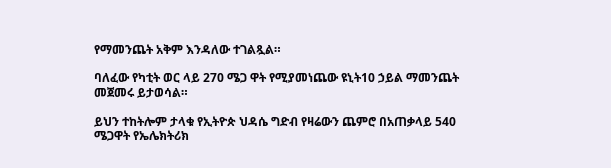የማመንጨት አቅም እንዳለው ተገልጿል።

ባለፈው የካቲት ወር ላይ 270 ሜጋ ዋት የሚያመነጨው ዩኒት10 ኃይል ማመንጨት መጀመሩ ይታወሳል።

ይህን ተከትሎም ታላቁ የኢትዮጵ ህዳሴ ግድብ የዛሬውን ጨምሮ በአጠቃላይ 540 ሜጋዋት የኤሌክትሪክ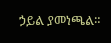ኃይል ያመነጫል።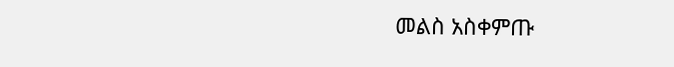መልስ አስቀምጡ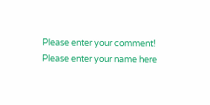Please enter your comment!
Please enter your name here